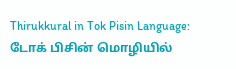Thirukkural in Tok Pisin Language: டோக் பிசின் மொழியில்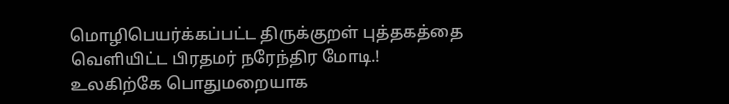மொழிபெயர்க்கப்பட்ட திருக்குறள் புத்தகத்தை வெளியிட்ட பிரதமர் நரேந்திர மோடி.!
உலகிற்கே பொதுமறையாக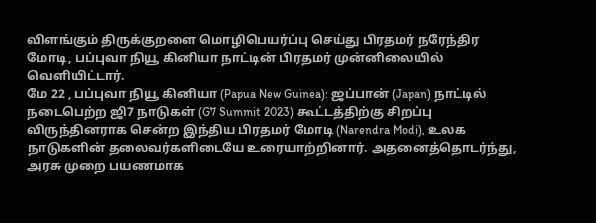விளங்கும் திருக்குறளை மொழிபெயர்ப்பு செய்து பிரதமர் நரேந்திர மோடி, பப்புவா நியூ கினியா நாட்டின் பிரதமர் முன்னிலையில் வெளியிட்டார்.
மே 22 , பப்புவா நியூ கினியா (Papua New Guinea): ஜப்பான் (Japan) நாட்டில் நடைபெற்ற ஜி7 நாடுகள் (G7 Summit 2023) கூட்டத்திற்கு சிறப்பு விருந்தினராக சென்ற இந்திய பிரதமர் மோடி (Narendra Modi), உலக நாடுகளின் தலைவர்களிடையே உரையாற்றினார். அதனைத்தொடர்ந்து, அரசு முறை பயணமாக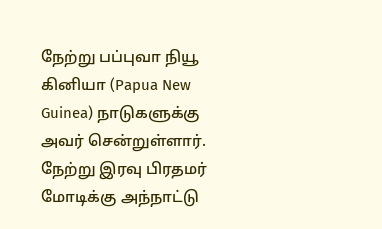நேற்று பப்புவா நியூ கினியா (Papua New Guinea) நாடுகளுக்கு அவர் சென்றுள்ளார். நேற்று இரவு பிரதமர் மோடிக்கு அந்நாட்டு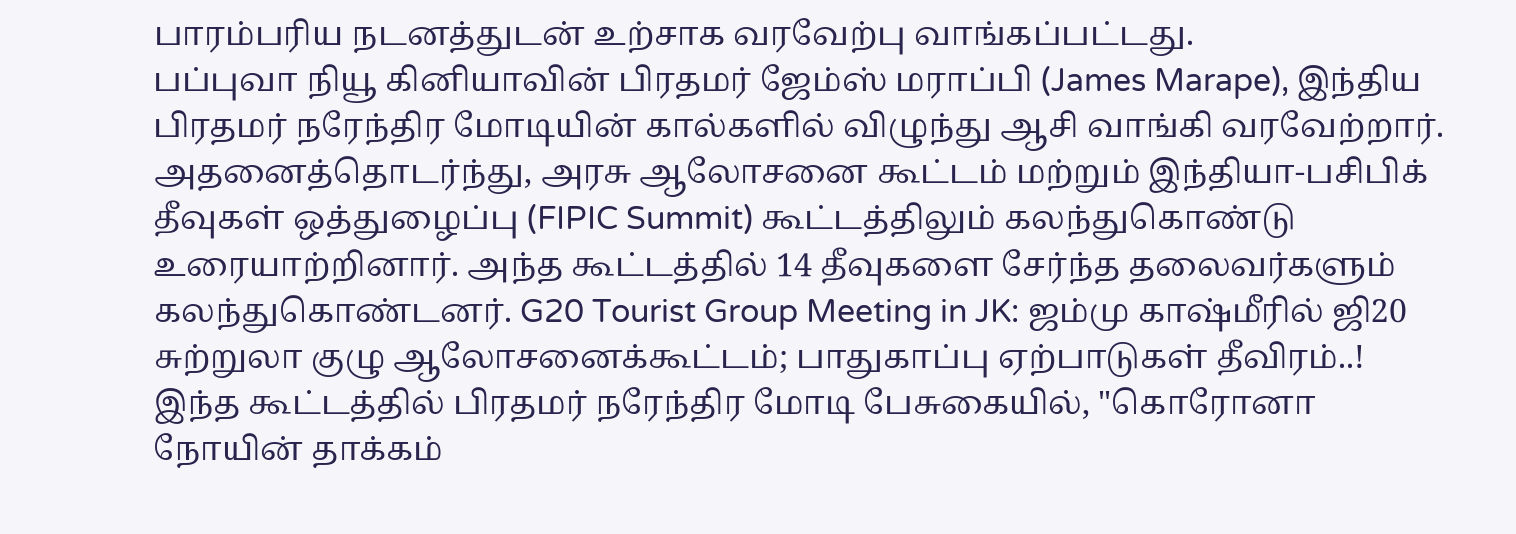பாரம்பரிய நடனத்துடன் உற்சாக வரவேற்பு வாங்கப்பட்டது.
பப்புவா நியூ கினியாவின் பிரதமர் ஜேம்ஸ் மராப்பி (James Marape), இந்திய பிரதமர் நரேந்திர மோடியின் கால்களில் விழுந்து ஆசி வாங்கி வரவேற்றார். அதனைத்தொடர்ந்து, அரசு ஆலோசனை கூட்டம் மற்றும் இந்தியா-பசிபிக் தீவுகள் ஒத்துழைப்பு (FIPIC Summit) கூட்டத்திலும் கலந்துகொண்டு உரையாற்றினார். அந்த கூட்டத்தில் 14 தீவுகளை சேர்ந்த தலைவர்களும் கலந்துகொண்டனர். G20 Tourist Group Meeting in JK: ஜம்மு காஷ்மீரில் ஜி20 சுற்றுலா குழு ஆலோசனைக்கூட்டம்; பாதுகாப்பு ஏற்பாடுகள் தீவிரம்..!
இந்த கூட்டத்தில் பிரதமர் நரேந்திர மோடி பேசுகையில், "கொரோனா நோயின் தாக்கம்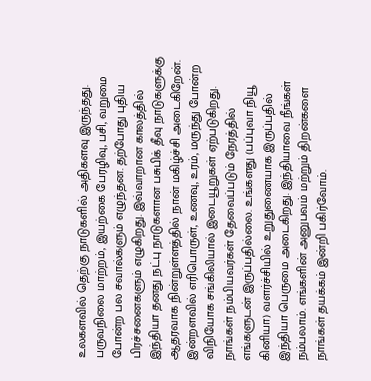உலகளவில் தெற்கு நாடுகளில் அதிகளவு இருந்தது. பருவநிலை மாற்றம், இயற்கை பேரழிவு, பசி, வறுமை போன்ற பல சவால்களும் எழுந்தன. தற்போது புதிய பிரச்சனைகளும் எழுகிறது. இவ்வாறான காலத்தில் இந்தியா தனது நட்பு நாடுகளான பசுபிக் தீவு நாடுகளுக்கு ஆதரவாக நின்றுள்ளத்தில் நான் மகிழ்ச்சி அடைகிறேன்.
இன்றளவில் எரிபொருள், உணவு, உரம், மருந்து போன்ற விநியோக சங்கிலியால் இடையூறுகள் ஏற்படுகிறது. நாங்கள் நம்பியவர்கள் தேவைப்படும் நேரத்தில் எங்களுடன் இருப்பதில்லை. உங்களது (பப்புவா நியூ கினியா) வளர்ச்சியில் உறுதுணையாக இருப்பதில் இந்தியா பெருமை அடைகிறது. இந்தியாவை நீங்கள் நம்பலாம். எங்களின் அனுபவம் மற்றும் திறன்களை நாங்கள் தயக்கம் இன்றி பகிர்வோம்.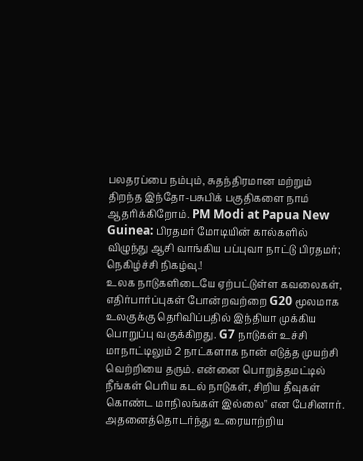பலதரப்பை நம்பும், சுதந்திரமான மற்றும் திறந்த இந்தோ-பசுபிக் பகுதிகளை நாம் ஆதரிக்கிறோம். PM Modi at Papua New Guinea: பிரதமர் மோடியின் கால்களில் விழுந்து ஆசி வாங்கிய பப்புவா நாட்டு பிரதமர்; நெகிழ்ச்சி நிகழ்வு.!
உலக நாடுகளிடையே ஏற்பட்டுள்ள கவலைகள், எதிர்பார்ப்புகள் போன்றவற்றை G20 மூலமாக உலகுக்கு தெரிவிப்பதில் இந்தியா முக்கிய பொறுப்பு வகுக்கிறது. G7 நாடுகள் உச்சி மாநாட்டிலும் 2 நாட்களாக நான் எடுத்த முயற்சி வெற்றியை தரும். என்னை பொறுத்தமட்டில் நீங்கள் பெரிய கடல் நாடுகள், சிறிய தீவுகள் கொண்ட மாநிலங்கள் இல்லை" என பேசினார்.
அதனைத்தொடர்ந்து உரையாற்றிய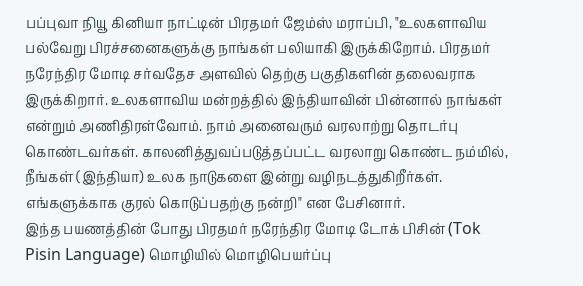பப்புவா நியூ கினியா நாட்டின் பிரதமர் ஜேம்ஸ் மராப்பி, "உலகளாவிய பல்வேறு பிரச்சனைகளுக்கு நாங்கள் பலியாகி இருக்கிறோம். பிரதமர் நரேந்திர மோடி சர்வதேச அளவில் தெற்கு பகுதிகளின் தலைவராக இருக்கிறார். உலகளாவிய மன்றத்தில் இந்தியாவின் பின்னால் நாங்கள் என்றும் அணிதிரள்வோம். நாம் அனைவரும் வரலாற்று தொடர்பு கொண்டவர்கள். காலனித்துவப்படுத்தப்பட்ட வரலாறு கொண்ட நம்மில், நீங்கள் (இந்தியா) உலக நாடுகளை இன்று வழிநடத்துகிறீர்கள். எங்களுக்காக குரல் கொடுப்பதற்கு நன்றி" என பேசினார்.
இந்த பயணத்தின் போது பிரதமர் நரேந்திர மோடி டோக் பிசின் (Tok Pisin Language) மொழியில் மொழிபெயர்ப்பு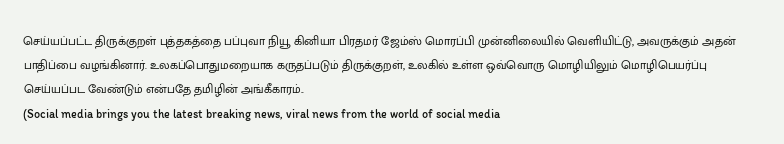செய்யப்பட்ட திருக்குறள் புத்தகத்தை பப்புவா நியூ கினியா பிரதமர் ஜேம்ஸ் மொரப்பி முன்னிலையில் வெளியிட்டு, அவருக்கும் அதன் பாதிப்பை வழங்கினார். உலகப்பொதுமறையாக கருதப்படும் திருக்குறள், உலகில் உள்ள ஒவ்வொரு மொழியிலும் மொழிபெயர்ப்பு செய்யப்பட வேண்டும் என்பதே தமிழின் அங்கீகாரம்..
(Social media brings you the latest breaking news, viral news from the world of social media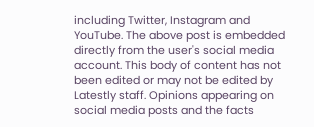including Twitter, Instagram and YouTube. The above post is embedded directly from the user's social media account. This body of content has not been edited or may not be edited by Latestly staff. Opinions appearing on social media posts and the facts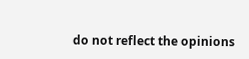do not reflect the opinions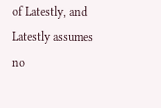of Latestly, and Latestly assumes no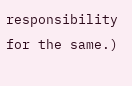responsibility for the same.)